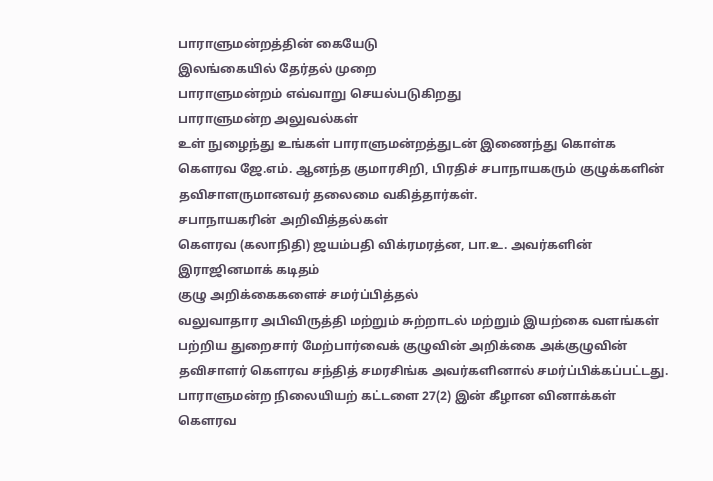பாராளுமன்றத்தின் கையேடு
இலங்கையில் தேர்தல் முறை
பாராளுமன்றம் எவ்வாறு செயல்படுகிறது
பாராளுமன்ற அலுவல்கள்
உள் நுழைந்து உங்கள் பாராளுமன்றத்துடன் இணைந்து கொள்க
கௌரவ ஜே.எம். ஆனந்த குமாரசிறி, பிரதிச் சபாநாயகரும் குழுக்களின் தவிசாளருமானவர் தலைமை வகித்தார்கள்.
சபாநாயகரின் அறிவித்தல்கள்
கௌரவ (கலாநிதி) ஜயம்பதி விக்ரமரத்ன, பா.உ. அவர்களின் இராஜினமாக் கடிதம்
குழு அறிக்கைகளைச் சமர்ப்பித்தல்
வலுவாதார அபிவிருத்தி மற்றும் சுற்றாடல் மற்றும் இயற்கை வளங்கள் பற்றிய துறைசார் மேற்பார்வைக் குழுவின் அறிக்கை அக்குழுவின் தவிசாளர் கௌரவ சந்தித் சமரசிங்க அவர்களினால் சமர்ப்பிக்கப்பட்டது.
பாராளுமன்ற நிலையியற் கட்டளை 27(2) இன் கீழான வினாக்கள்
கௌரவ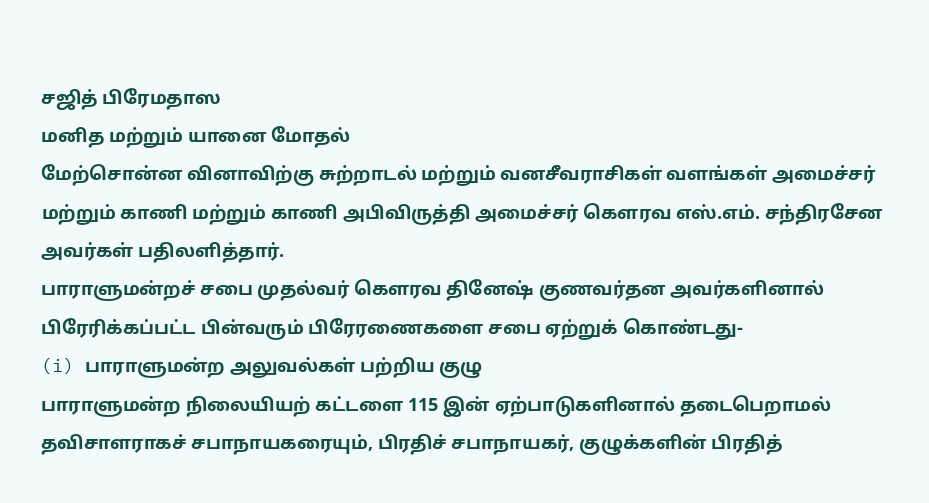சஜித் பிரேமதாஸ
மனித மற்றும் யானை மோதல்
மேற்சொன்ன வினாவிற்கு சுற்றாடல் மற்றும் வனசீவராசிகள் வளங்கள் அமைச்சர் மற்றும் காணி மற்றும் காணி அபிவிருத்தி அமைச்சர் கௌரவ எஸ்.எம். சந்திரசேன அவர்கள் பதிலளித்தார்.
பாராளுமன்றச் சபை முதல்வர் கௌரவ தினேஷ் குணவர்தன அவர்களினால் பிரேரிக்கப்பட்ட பின்வரும் பிரேரணைகளை சபை ஏற்றுக் கொண்டது-
(i) பாராளுமன்ற அலுவல்கள் பற்றிய குழு
பாராளுமன்ற நிலையியற் கட்டளை 115 இன் ஏற்பாடுகளினால் தடைபெறாமல் தவிசாளராகச் சபாநாயகரையும், பிரதிச் சபாநாயகர், குழுக்களின் பிரதித்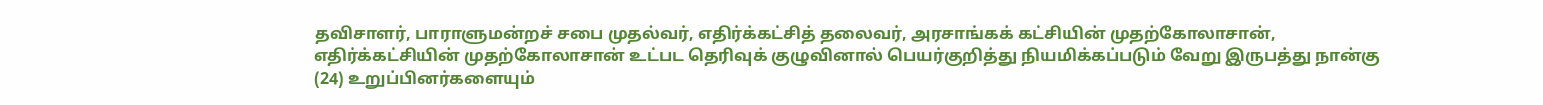தவிசாளர், பாராளுமன்றச் சபை முதல்வர், எதிர்க்கட்சித் தலைவர், அரசாங்கக் கட்சியின் முதற்கோலாசான், எதிர்க்கட்சியின் முதற்கோலாசான் உட்பட தெரிவுக் குழுவினால் பெயர்குறித்து நியமிக்கப்படும் வேறு இருபத்து நான்கு (24) உறுப்பினர்களையும்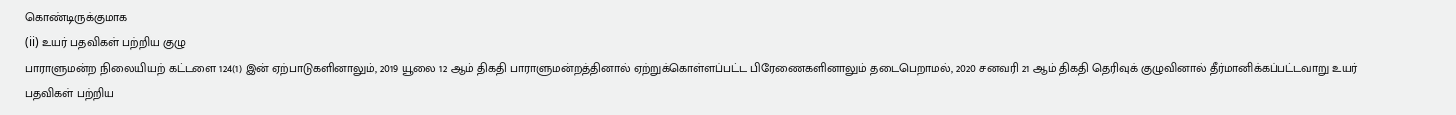கொண்டிருக்குமாக
(ii) உயர் பதவிகள் பற்றிய குழு
பாராளுமன்ற நிலையியற் கட்டளை 124(1) இன் ஏற்பாடுகளினாலும், 2019 யூலை 12 ஆம் திகதி பாராளுமன்றத்தினால் ஏற்றுக்கொள்ளப்பட்ட பிரேணைகளினாலும் தடைபெறாமல், 2020 சனவரி 21 ஆம் திகதி தெரிவுக் குழுவினால் தீர்மானிக்கப்பட்டவாறு உயர் பதவிகள் பற்றிய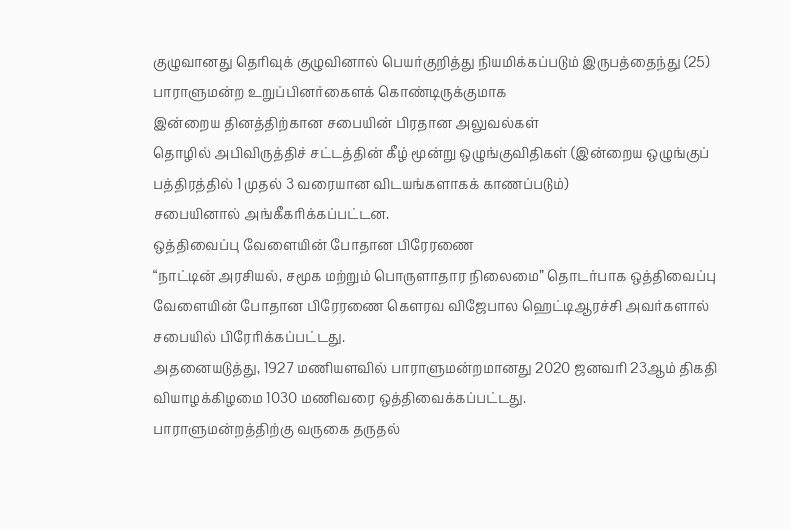குழுவானது தெரிவுக் குழுவினால் பெயர்குறித்து நியமிக்கப்படும் இருபத்தைந்து (25) பாராளுமன்ற உறுப்பினர்கைளக் கொண்டிருக்குமாக
இன்றைய தினத்திற்கான சபையின் பிரதான அலுவல்கள்
தொழில் அபிவிருத்திச் சட்டத்தின் கீழ் மூன்று ஒழுங்குவிதிகள் (இன்றைய ஒழுங்குப் பத்திரத்தில் 1 முதல் 3 வரையான விடயங்களாகக் காணப்படும்)
சபையினால் அங்கீகரிக்கப்பட்டன.
ஒத்திவைப்பு வேளையின் போதான பிரேரணை
“நாட்டின் அரசியல், சமூக மற்றும் பொருளாதார நிலைமை” தொடர்பாக ஒத்திவைப்பு வேளையின் போதான பிரேரணை கௌரவ விஜேபால ஹெட்டிஆரச்சி அவர்களால் சபையில் பிரேரிக்கப்பட்டது.
அதனையடுத்து, 1927 மணியளவில் பாராளுமன்றமானது 2020 ஜனவரி 23ஆம் திகதி வியாழக்கிழமை 1030 மணிவரை ஒத்திவைக்கப்பட்டது.
பாராளுமன்றத்திற்கு வருகை தருதல்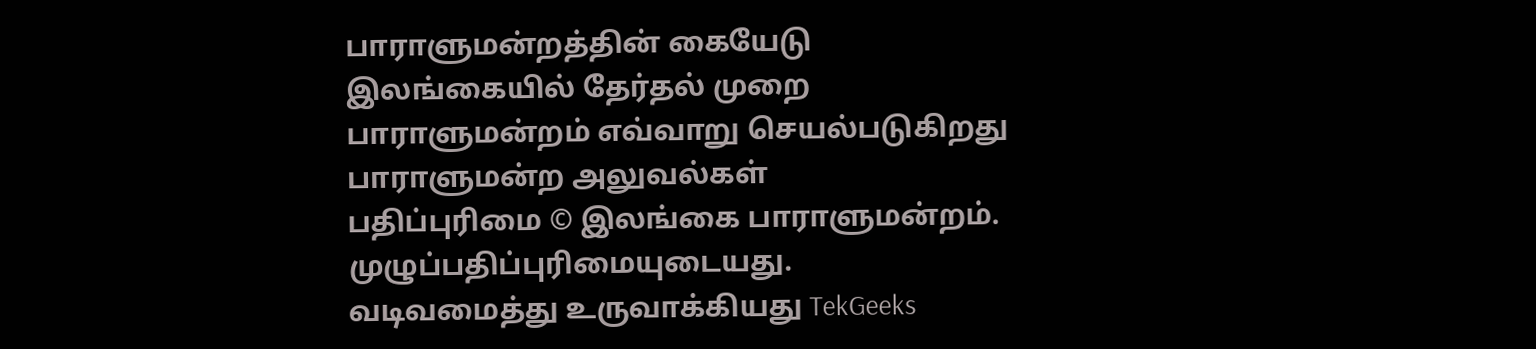பாராளுமன்றத்தின் கையேடு
இலங்கையில் தேர்தல் முறை
பாராளுமன்றம் எவ்வாறு செயல்படுகிறது
பாராளுமன்ற அலுவல்கள்
பதிப்புரிமை © இலங்கை பாராளுமன்றம்.
முழுப்பதிப்புரிமையுடையது.
வடிவமைத்து உருவாக்கியது TekGeeks